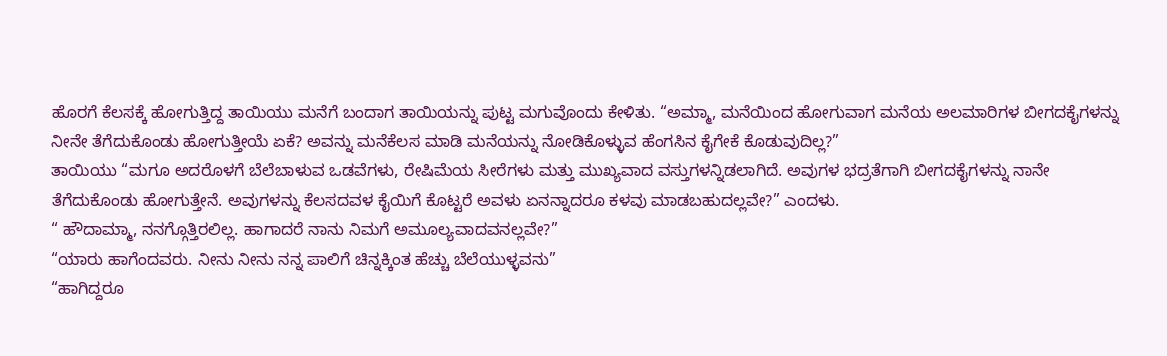ಹೊರಗೆ ಕೆಲಸಕ್ಕೆ ಹೋಗುತ್ತಿದ್ದ ತಾಯಿಯು ಮನೆಗೆ ಬಂದಾಗ ತಾಯಿಯನ್ನು ಪುಟ್ಟ ಮಗುವೊಂದು ಕೇಳಿತು. “ಅಮ್ಮಾ, ಮನೆಯಿಂದ ಹೋಗುವಾಗ ಮನೆಯ ಅಲಮಾರಿಗಳ ಬೀಗದಕೈಗಳನ್ನು ನೀನೇ ತೆಗೆದುಕೊಂಡು ಹೋಗುತ್ತೀಯೆ ಏಕೆ? ಅವನ್ನು ಮನೆಕೆಲಸ ಮಾಡಿ ಮನೆಯನ್ನು ನೋಡಿಕೊಳ್ಳುವ ಹೆಂಗಸಿನ ಕೈಗೇಕೆ ಕೊಡುವುದಿಲ್ಲ?”
ತಾಯಿಯು “ಮಗೂ ಅದರೊಳಗೆ ಬೆಲೆಬಾಳುವ ಒಡವೆಗಳು, ರೇಷಿಮೆಯ ಸೀರೆಗಳು ಮತ್ತು ಮುಖ್ಯವಾದ ವಸ್ತುಗಳನ್ನಿಡಲಾಗಿದೆ. ಅವುಗಳ ಭದ್ರತೆಗಾಗಿ ಬೀಗದಕೈಗಳನ್ನು ನಾನೇ ತೆಗೆದುಕೊಂಡು ಹೋಗುತ್ತೇನೆ. ಅವುಗಳನ್ನು ಕೆಲಸದವಳ ಕೈಯಿಗೆ ಕೊಟ್ಟರೆ ಅವಳು ಏನನ್ನಾದರೂ ಕಳವು ಮಾಡಬಹುದಲ್ಲವೇ?” ಎಂದಳು.
“ ಹೌದಾಮ್ಮಾ, ನನಗ್ಗೊತ್ತಿರಲಿಲ್ಲ. ಹಾಗಾದರೆ ನಾನು ನಿಮಗೆ ಅಮೂಲ್ಯವಾದವನಲ್ಲವೇ?”
“ಯಾರು ಹಾಗೆಂದವರು. ನೀನು ನೀನು ನನ್ನ ಪಾಲಿಗೆ ಚಿನ್ನಕ್ಕಿಂತ ಹೆಚ್ಚು ಬೆಲೆಯುಳ್ಳವನು”
“ಹಾಗಿದ್ದರೂ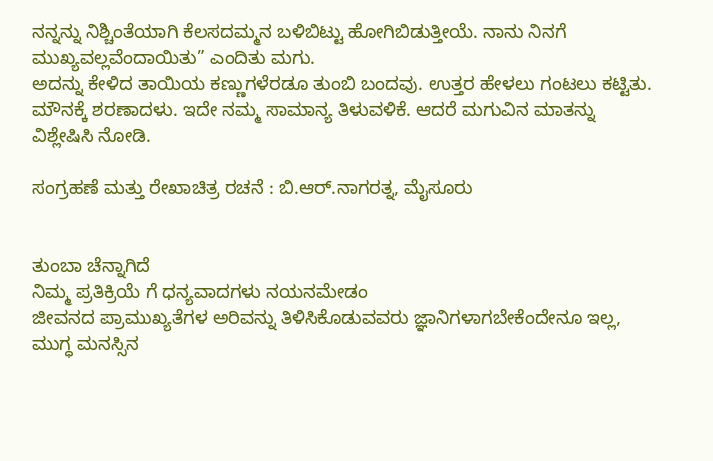ನನ್ನನ್ನು ನಿಶ್ಚಿಂತೆಯಾಗಿ ಕೆಲಸದಮ್ಮನ ಬಳಿಬಿಟ್ಟು ಹೋಗಿಬಿಡುತ್ತೀಯೆ. ನಾನು ನಿನಗೆ ಮುಖ್ಯವಲ್ಲವೆಂದಾಯಿತು” ಎಂದಿತು ಮಗು.
ಅದನ್ನು ಕೇಳಿದ ತಾಯಿಯ ಕಣ್ಣುಗಳೆರಡೂ ತುಂಬಿ ಬಂದವು. ಉತ್ತರ ಹೇಳಲು ಗಂಟಲು ಕಟ್ಟಿತು. ಮೌನಕ್ಕೆ ಶರಣಾದಳು. ಇದೇ ನಮ್ಮ ಸಾಮಾನ್ಯ ತಿಳುವಳಿಕೆ. ಆದರೆ ಮಗುವಿನ ಮಾತನ್ನು ವಿಶ್ಲೇಷಿಸಿ ನೋಡಿ.

ಸಂಗ್ರಹಣೆ ಮತ್ತು ರೇಖಾಚಿತ್ರ ರಚನೆ : ಬಿ.ಆರ್.ನಾಗರತ್ನ, ಮೈಸೂರು


ತುಂಬಾ ಚೆನ್ನಾಗಿದೆ
ನಿಮ್ಮ ಪ್ರತಿಕ್ರಿಯೆ ಗೆ ಧನ್ಯವಾದಗಳು ನಯನಮೇಡಂ
ಜೀವನದ ಪ್ರಾಮುಖ್ಯತೆಗಳ ಅರಿವನ್ನು ತಿಳಿಸಿಕೊಡುವವರು ಜ್ಞಾನಿಗಳಾಗಬೇಕೆಂದೇನೂ ಇಲ್ಲ, ಮುಗ್ಧ ಮನಸ್ಸಿನ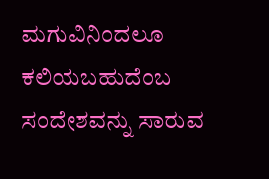ಮಗುವಿನಿಂದಲೂ ಕಲಿಯಬಹುದೆಂಬ ಸಂದೇಶವನ್ನು ಸಾರುವ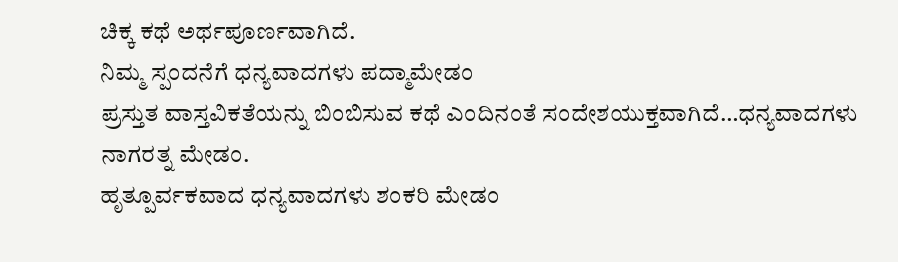ಚಿಕ್ಕ ಕಥೆ ಅರ್ಥಪೂರ್ಣವಾಗಿದೆ.
ನಿಮ್ಮ ಸ್ಪಂದನೆಗೆ ಧನ್ಯವಾದಗಳು ಪದ್ಮಾಮೇಡಂ
ಪ್ರಸ್ತುತ ವಾಸ್ತವಿಕತೆಯನ್ನು ಬಿಂಬಿಸುವ ಕಥೆ ಎಂದಿನಂತೆ ಸಂದೇಶಯುಕ್ತವಾಗಿದೆ…ಧನ್ಯವಾದಗಳು ನಾಗರತ್ನ ಮೇಡಂ.
ಹೃತ್ಪೂರ್ವಕವಾದ ಧನ್ಯವಾದಗಳು ಶಂಕರಿ ಮೇಡಂ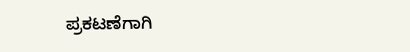ಪ್ರಕಟಣೆಗಾಗಿ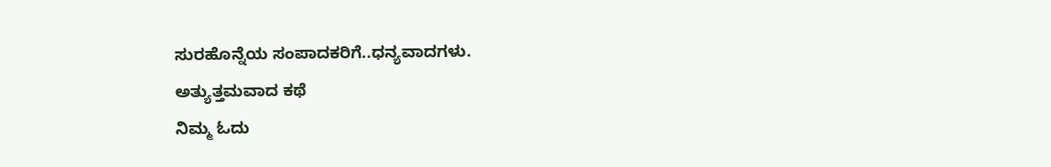ಸುರಹೊನ್ನೆಯ ಸಂಪಾದಕರಿಗೆ..ಧನ್ಯವಾದಗಳು.
ಅತ್ಯುತ್ತಮವಾದ ಕಥೆ
ನಿಮ್ಮ ಓದು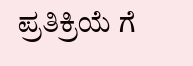ಪ್ರತಿಕ್ರಿಯೆ ಗೆ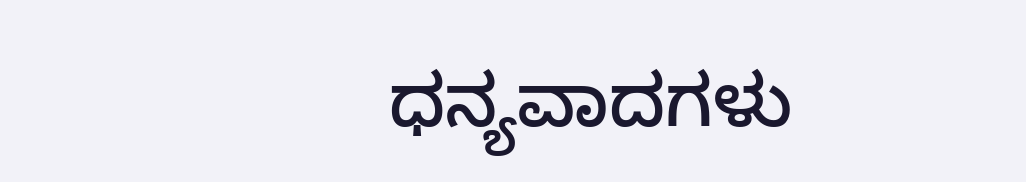ಧನ್ಯವಾದಗಳು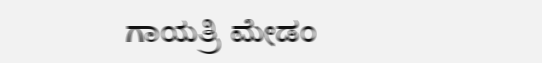ಗಾಯತ್ರಿ ಮೇಡಂ